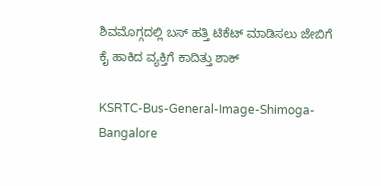ಶಿವಮೊಗ್ಗದಲ್ಲಿ ಬಸ್‌ ಹತ್ತಿ ಟಿಕೆಟ್‌ ಮಾಡಿಸಲು ಜೇಬಿಗೆ ಕೈ ಹಾಕಿದ ವ್ಯಕ್ತಿಗೆ ಕಾದಿತ್ತು ಶಾಕ್

KSRTC-Bus-General-Image-Shimoga-Bangalore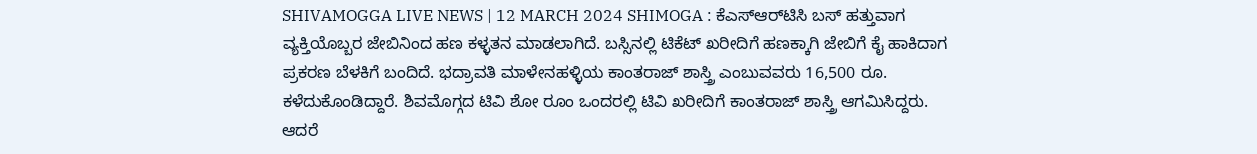SHIVAMOGGA LIVE NEWS | 12 MARCH 2024 SHIMOGA : ಕೆಎಸ್‌ಆರ್‌ಟಿಸಿ ಬಸ್‌ ಹತ್ತುವಾಗ ವ್ಯಕ್ತಿಯೊಬ್ಬರ ಜೇಬಿನಿಂದ ಹಣ ಕಳ್ಳತನ ಮಾಡಲಾಗಿದೆ. ಬಸ್ಸಿನಲ್ಲಿ ಟಿಕೆಟ್‌ ಖರೀದಿಗೆ ಹಣಕ್ಕಾಗಿ ಜೇಬಿಗೆ ಕೈ ಹಾಕಿದಾಗ ಪ್ರಕರಣ ಬೆಳಕಿಗೆ ಬಂದಿದೆ. ಭದ್ರಾವತಿ ಮಾಳೇನಹಳ್ಳಿಯ ಕಾಂತರಾಜ್‌ ಶಾಸ್ತ್ರಿ ಎಂಬುವವರು 16,500 ರೂ. ಕಳೆದುಕೊಂಡಿದ್ದಾರೆ. ಶಿವಮೊಗ್ಗದ ಟಿವಿ ಶೋ ರೂಂ ಒಂದರಲ್ಲಿ ಟಿವಿ ಖರೀದಿಗೆ ಕಾಂತರಾಜ್‌ ಶಾಸ್ತ್ರಿ ಆಗಮಿಸಿದ್ದರು. ಆದರೆ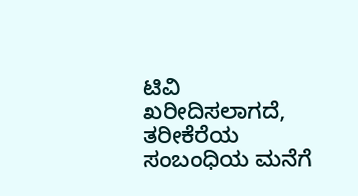ಟಿವಿ ಖರೀದಿಸಲಾಗದೆ, ತರೀಕೆರೆಯ ಸಂಬಂಧಿಯ ಮನೆಗೆ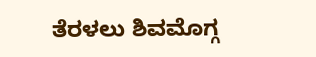ತೆರಳಲು ಶಿವಮೊಗ್ಗ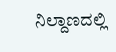ನಿಲ್ದಾಣದಲ್ಲಿ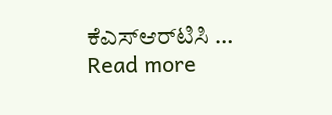ಕೆಎಸ್‌ಆರ್‌ಟಿಸಿ … Read more